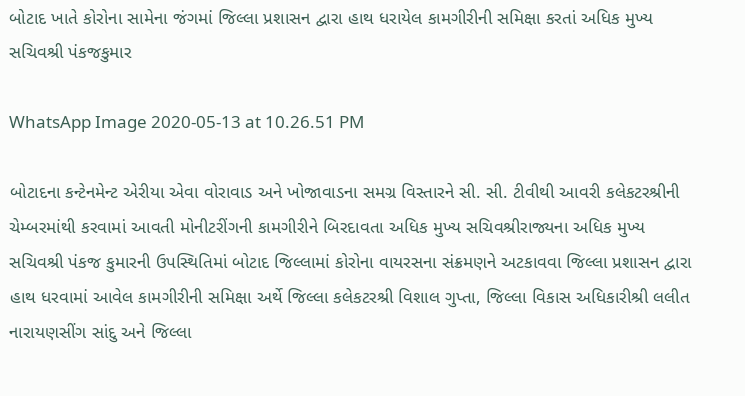બોટાદ ખાતે કોરોના સામેના જંગમાં જિલ્લા પ્રશાસન દ્વારા હાથ ધરાયેલ કામગીરીની સમિક્ષા કરતાં અધિક મુખ્ય સચિવશ્રી પંકજકુમાર

WhatsApp Image 2020-05-13 at 10.26.51 PM

બોટાદના કન્ટેનમેન્ટ એરીયા એવા વોરાવાડ અને ખોજાવાડના સમગ્ર વિસ્તારને સી. સી. ટીવીથી આવરી કલેકટરશ્રીની ચેમ્બરમાંથી કરવામાં આવતી મોનીટરીંગની કામગીરીને બિરદાવતા અધિક મુખ્ય સચિવશ્રીરાજ્યના અધિક મુખ્ય સચિવશ્રી પંકજ કુમારની ઉપસ્થિતિમાં બોટાદ જિલ્લામાં કોરોના વાયરસના સંક્રમણને અટકાવવા જિલ્લા પ્રશાસન દ્વારા હાથ ધરવામાં આવેલ કામગીરીની સમિક્ષા અર્થે જિલ્લા કલેકટરશ્રી વિશાલ ગુપ્તા, જિલ્લા વિકાસ અધિકારીશ્રી લલીત નારાયણસીંગ સાંદુ અને જિલ્લા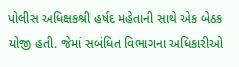પોલીસ અધિક્ષકશ્રી હર્ષદ મહેતાની સાથે એક બેઠક યોજી હતી. જેમાં સબંધિત વિભાગના અધિકારીઓ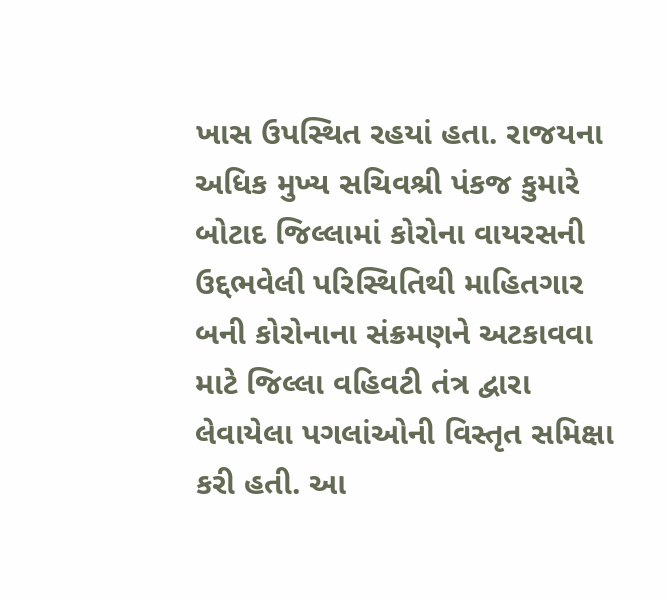ખાસ ઉપસ્થિત રહયાં હતા. રાજયના અધિક મુખ્ય સચિવશ્રી પંકજ કુમારે બોટાદ જિલ્લામાં કોરોના વાયરસની ઉદ્દભવેલી પરિસ્થિતિથી માહિતગાર બની કોરોનાના સંક્રમણને અટકાવવા માટે જિલ્લા વહિવટી તંત્ર દ્વારા લેવાયેલા પગલાંઓની વિસ્તૃત સમિક્ષા કરી હતી. આ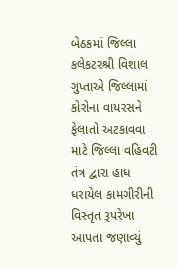બેઠકમાં જિલ્લા કલેકટરશ્રી વિશાલ ગુપ્તાએ જિલ્લામાં કોરોના વાયરસને ફેલાતો અટકાવવા માટે જિલ્લા વહિવટી તંત્ર દ્વારા હાધ ધરાયેલ કામગીરીની વિસ્તૃત રૂપરેખા આપતા જણાવ્યું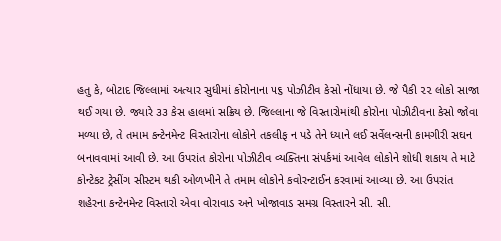હતુ કે, બોટાદ જિલ્લામાં અત્યાર સુધીમાં કોરોનાના ૫૬ પોઝીટીવ કેસો નોંધાયા છે. જે પૈકી ૨૨ લોકો સાજા થઈ ગયા છે. જ્યારે ૩૩ કેસ હાલમાં સક્રિય છે. જિલ્લાના જે વિસ્તારોમાંથી કોરોના પોઝીટીવના કેસો જોવા મળ્યા છે, તે તમામ કન્ટેનમેન્ટ વિસ્તારોના લોકોને તકલીફ ન પડે તેને ધ્યાને લઈ સર્વેલન્સની કામગીરી સઘન બનાવવામાં આવી છે. આ ઉપરાંત કોરોના પોઝીટીવ વ્યક્તિના સંપર્કમાં આવેલ લોકોને શોધી શકાય તે માટે કોન્ટેકટ ટ્રેસીંગ સીસ્ટમ થકી ઓળખીને તે તમામ લોકોને કવોરન્ટાઈન કરવામાં આવ્યા છે. આ ઉપરાંત શહેરના કન્ટેનમેન્ટ વિસ્તારો એવા વોરાવાડ અને ખોજાવાડ સમગ્ર વિસ્તારને સી. સી.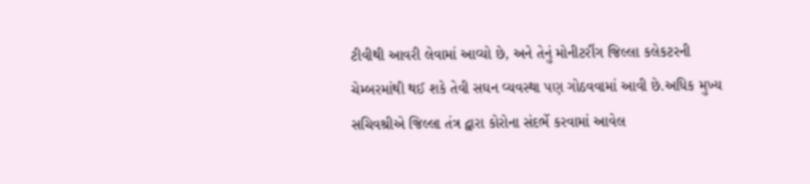ટીવીથી આવરી લેવામાં આવ્યો છે, અને તેનું મોનીટરીંગ જિલ્લા કલેકટરની ચેમ્બરમાંથી થઈ શકે તેવી સઘન વ્યવસ્થા પણ ગોઠવવામાં આવી છે.અધિક મુખ્ય સચિવશ્રીએ જિલ્લા તંત્ર દ્વારા કોરોના સંદર્ભે કરવામાં આવેલ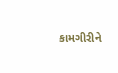કામગીરીને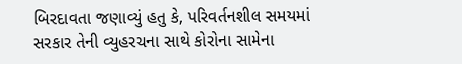બિરદાવતા જણાવ્યું હતુ કે, પરિવર્તનશીલ સમયમાં સરકાર તેની વ્યુહરચના સાથે કોરોના સામેના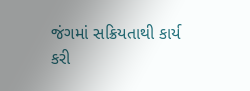જંગમાં સક્રિયતાથી કાર્ય કરી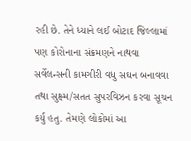રહી છે. તેને ધ્યાને લઈ બોટાદ જિલ્લામાં પણ કોરોનાના સંક્રમણને નાથવા સર્વેલન્સની કામગીરી વધુ સઘન બનાવવા તથા સુક્ષ્મ/સતત સુપરવિઝન કરવા સૂચન કર્યુ હતુ. તેમણે લોકોમાં આ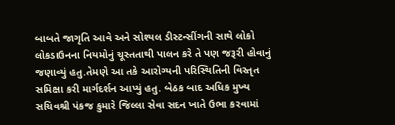બાબતે જાગૃતિ આવે અને સોશ્યલ ડીસ્ટન્સીંગની સાથે લોકો લોકડાઉનના નિયમોનું ચૂસ્તતાથી પાલન કરે તે પણ જરૂરી હોવાનું જણાવ્યું હતુ.તેમણે આ તકે આરોગ્યની પરિસ્થિતિની વિસ્તૃત સમિક્ષા કરી માર્ગદર્શન આપ્યું હતુ. બેઠક બાદ અધિક મુખ્ય સચિવશ્રી પંકજ કુમારે જિલ્લા સેવા સદન ખાતે ઉભા કરવામાં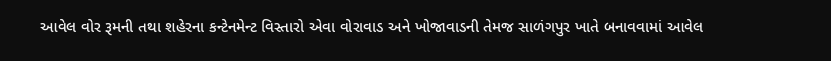આવેલ વોર રૂમની તથા શહેરના કન્ટેનમેન્ટ વિસ્તારો એવા વોરાવાડ અને ખોજાવાડની તેમજ સાળંગપુર ખાતે બનાવવામાં આવેલ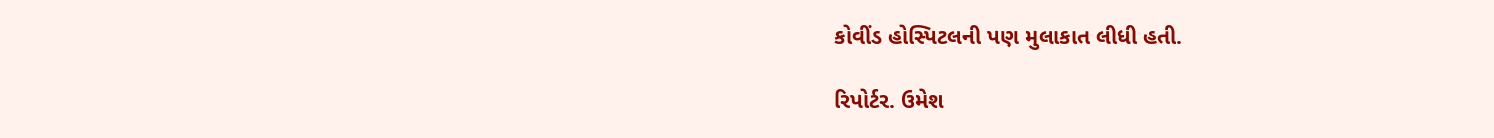કોવીંડ હોસ્પિટલની પણ મુલાકાત લીધી હતી.

રિપોર્ટર. ઉમેશ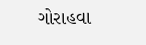ગોરાહવા